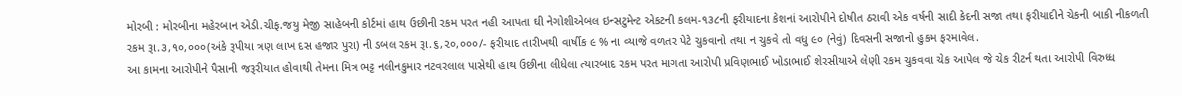મોરબી : મોરબીના મહેરબાન એડી.ચીફ.જયુ મેજી સાહેબની કોર્ટમાં હાથ ઉછીની રકમ પરત નહી આપતા ઘી નેગોશીએબલ ઇન્સટુમેન્ટ એકટની કલમ-૧૩૮ની ફરીયાદના કેશનાં આરોપીને દોષીત ઠરાવી એક વર્ષની સાદી કેદની સજા તથા ફરીયાદીને ચેકની બાકી નીકળતી રકમ રૂા.૩,૧૦,૦૦૦(અંકે રૂપીયા ત્રણ લાખ દસ હજાર પુરા) ની ડબલ રકમ રૂા.૬,૨૦,૦૦૦/- ફરીયાદ તારીખથી વાર્ષીક ૯ % ના વ્યાજે વળતર પેટે ચુકવાનો તથા ન ચુકવે તો વધુ ૯૦ (નેવું) દિવસની સજાનો હુકમ ફરમાવેલ.
આ કામના આરોપીને પૈસાની જરૂરીયાત હોવાથી તેમના મિત્ર ભટ્ટ નલીનકુમાર નટવરલાલ પાસેથી હાથ ઉછીના લીધેલા ત્યારબાદ રકમ પરત માગતા આરોપી પ્રવિણભાઈ ખોડાભાઈ શેરસીયાએ લેણી રકમ ચુકવવા ચેક આપેલ જે ચેક રીટર્ન થતા આરોપી વિરુધ્ધ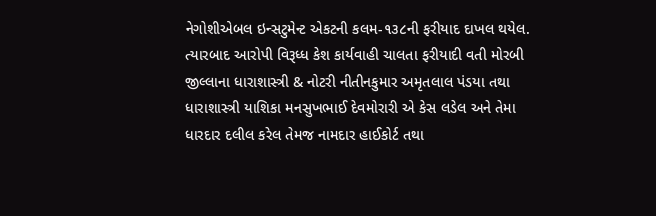નેગોશીએબલ ઇન્સટુમેન્ટ એકટની કલમ-૧૩૮ની ફરીયાદ દાખલ થયેલ. ત્યારબાદ આરોપી વિરૂધ્ધ કેશ કાર્યવાહી ચાલતા ફરીયાદી વતી મોરબી જીલ્લાના ધારાશાસ્ત્રી & નોટરી નીતીનકુમાર અમૃતલાલ પંડયા તથા ધારાશાસ્ત્રી યાશિકા મનસુખભાઈ દેવમોરારી એ કેસ લડેલ અને તેમા ધારદાર દલીલ કરેલ તેમજ નામદાર હાઈકોર્ટ તથા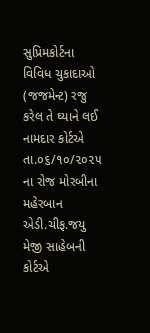સુપ્રિમકોર્ટના વિવિધ ચુકાદાઓ (જજમેન્ટ) રજુ કરેલ તે ઘ્યાને લઈ નામદાર કોર્ટએ તા.૦૬/૧૦/૨૦૨૫ ના રોજ મોરબીના મહેરબાન એડી.ચીફ.જયુ મેજી સાહેબની કોર્ટએ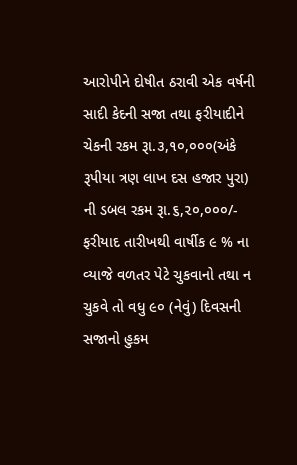આરોપીને દોષીત ઠરાવી એક વર્ષની સાદી કેદની સજા તથા ફરીયાદીને ચેકની રકમ રૂા.૩,૧૦,૦૦૦(અંકે રૂપીયા ત્રણ લાખ દસ હજાર પુરા) ની ડબલ રકમ રૂા.૬,૨૦,૦૦૦/- ફરીયાદ તારીખથી વાર્ષીક ૯ % ના વ્યાજે વળતર પેટે ચુકવાનો તથા ન ચુકવે તો વધુ ૯૦ (નેવું) દિવસની સજાનો હુકમ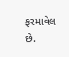ફરમાવેલ છે.